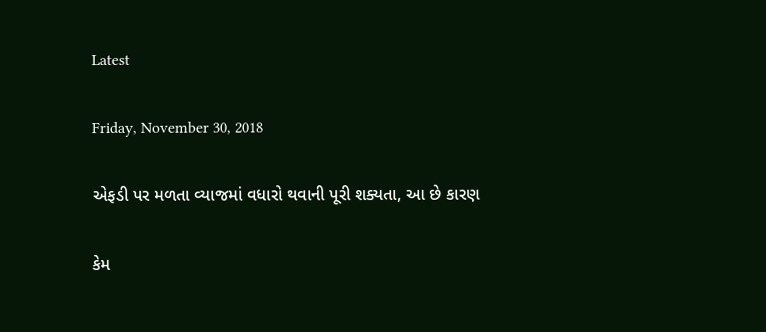Latest

Friday, November 30, 2018

એફડી પર મળતા વ્યાજમાં વધારો થવાની પૂરી શક્યતા, આ છે કારણ

કેમ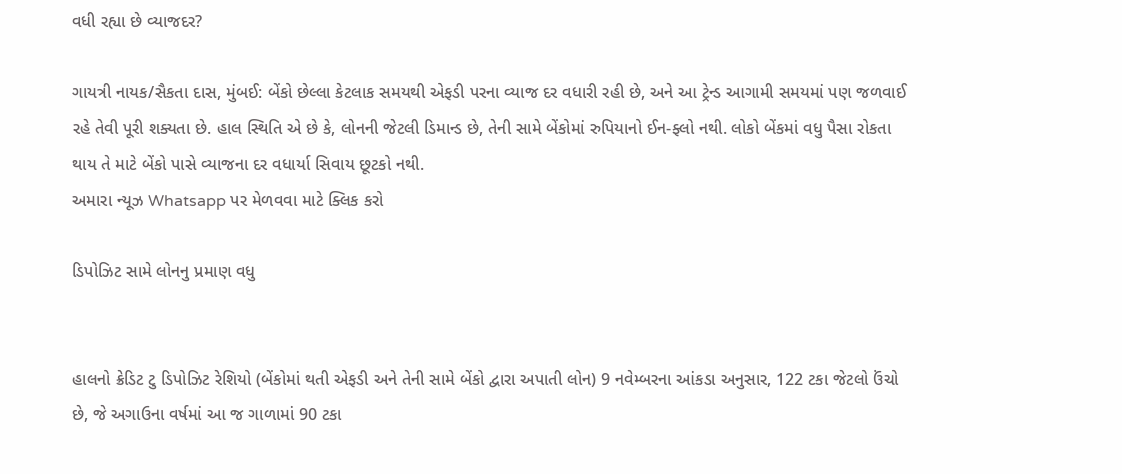વધી રહ્યા છે વ્યાજદર?

ગાયત્રી નાયક/સૈકતા દાસ, મુંબઈ: બેંકો છેલ્લા કેટલાક સમયથી એફડી પરના વ્યાજ દર વધારી રહી છે, અને આ ટ્રેન્ડ આગામી સમયમાં પણ જળવાઈ રહે તેવી પૂરી શક્યતા છે. હાલ સ્થિતિ એ છે કે, લોનની જેટલી ડિમાન્ડ છે, તેની સામે બેંકોમાં રુપિયાનો ઈન-ફ્લો નથી. લોકો બેંકમાં વધુ પૈસા રોકતા થાય તે માટે બેંકો પાસે વ્યાજના દર વધાર્યા સિવાય છૂટકો નથી.
અમારા ન્યૂઝ Whatsapp પર મેળવવા માટે ક્લિક કરો

ડિપોઝિટ સામે લોનનુ પ્રમાણ વધુ


હાલનો ક્રેડિટ ટુ ડિપોઝિટ રેશિયો (બેંકોમાં થતી એફડી અને તેની સામે બેંકો દ્વારા અપાતી લોન) 9 નવેમ્બરના આંકડા અનુસાર, 122 ટકા જેટલો ઉંચો છે, જે અગાઉના વર્ષમાં આ જ ગાળામાં 90 ટકા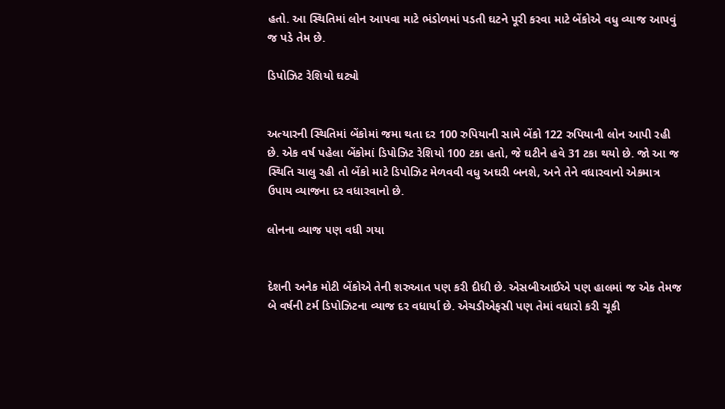હતો. આ સ્થિતિમાં લોન આપવા માટે ભંડોળમાં પડતી ઘટને પૂરી કરવા માટે બેંકોએ વધુ વ્યાજ આપવું જ પડે તેમ છે.

ડિપોઝિટ રેશિયો ઘટ્યો


અત્યારની સ્થિતિમાં બેંકોમાં જમા થતા દર 100 રુપિયાની સામે બેંકો 122 રુપિયાની લોન આપી રહી છે. એક વર્ષ પહેલા બેંકોમાં ડિપોઝિટ રેશિયો 100 ટકા હતો, જે ઘટીને હવે 31 ટકા થયો છે. જો આ જ સ્થિતિ ચાલુ રહી તો બેંકો માટે ડિપોઝિટ મેળવવી વધુ અઘરી બનશે, અને તેને વધારવાનો એકમાત્ર ઉપાય વ્યાજના દર વધારવાનો છે.

લોનના વ્યાજ પણ વધી ગયા


દેશની અનેક મોટી બેંકોએ તેની શરુઆત પણ કરી દીધી છે. એસબીઆઈએ પણ હાલમાં જ એક તેમજ બે વર્ષની ટર્મ ડિપોઝિટના વ્યાજ દર વધાર્યા છે. એચડીએફસી પણ તેમાં વધારો કરી ચૂકી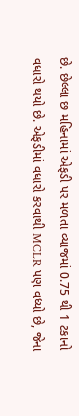છે. છેલ્લા છ મહિનામાં એફડી પર મળતા વ્યાજમાં 0.75 થી 1 ટકાનો વધારો થયો છે. એફડીમાં વધારો કરવાથી MCLR પણ વધ્યો છે, જેના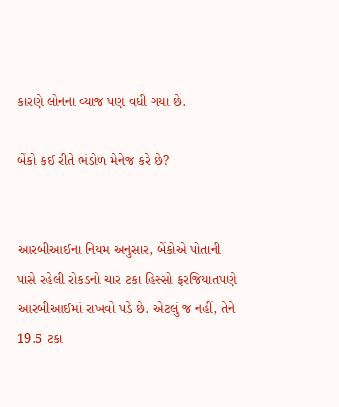કારણે લોનના વ્યાજ પણ વધી ગયા છે.

બેંકો કઈ રીતે ભંડોળ મેનેજ કરે છે?


આરબીઆઈના નિયમ અનુસાર, બેંકોએ પોતાની પાસે રહેલી રોકડનો ચાર ટકા હિસ્સો ફરજિયાતપણે આરબીઆઈમાં રાખવો પડે છે. એટલું જ નહીં, તેને 19.5 ટકા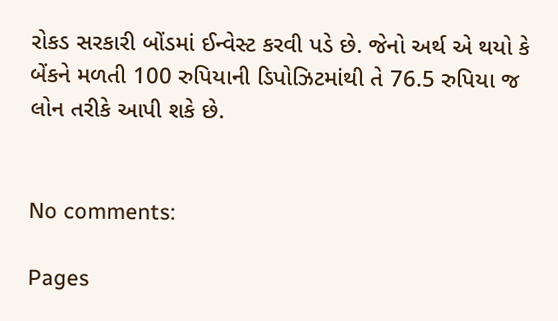રોકડ સરકારી બોંડમાં ઈન્વેસ્ટ કરવી પડે છે. જેનો અર્થ એ થયો કે બેંકને મળતી 100 રુપિયાની ડિપોઝિટમાંથી તે 76.5 રુપિયા જ લોન તરીકે આપી શકે છે.


No comments:

Pages